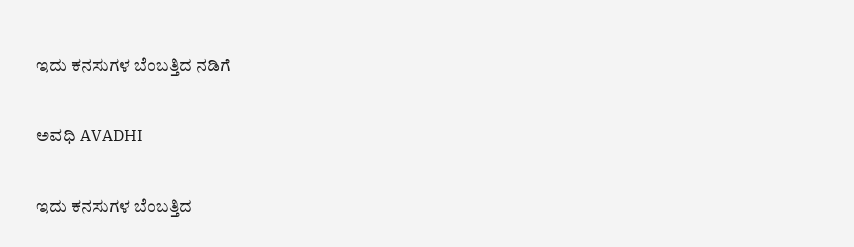ಇದು ಕನಸುಗಳ ಬೆಂಬತ್ತಿದ ನಡಿಗೆ‍

ಅವಧಿ AVADHI

ಇದು ಕನಸುಗಳ ಬೆಂಬತ್ತಿದ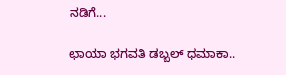ನಡಿಗೆ...

ಛಾಯಾ ಭಗವತಿ ಡಬ್ಬಲ್ ಧಮಾಕಾ..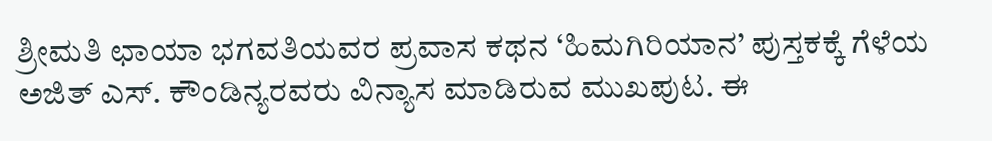ಶ್ರೀಮತಿ ಛಾಯಾ ಭಗವತಿಯವರ ಪ್ರವಾಸ ಕಥನ ‘ಹಿಮಗಿರಿಯಾನ’ ಪುಸ್ತಕಕ್ಕೆ ಗೆಳೆಯ ಅಜಿತ್ ಎಸ್. ಕೌಂಡಿನ್ಯರವರು ವಿನ್ಯಾಸ ಮಾಡಿರುವ ಮುಖಪುಟ. ಈ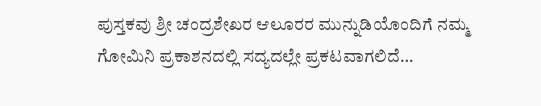ಪುಸ್ತಕವು ಶ್ರೀ ಚಂದ್ರಶೇಖರ ಆಲೂರರ ಮುನ್ನುಡಿಯೊಂದಿಗೆ ನಮ್ಮ ಗೋಮಿನಿ ಪ್ರಕಾಶನದಲ್ಲಿ ಸದ್ಯದಲ್ಲೇ ಪ್ರಕಟವಾಗಲಿದೆ…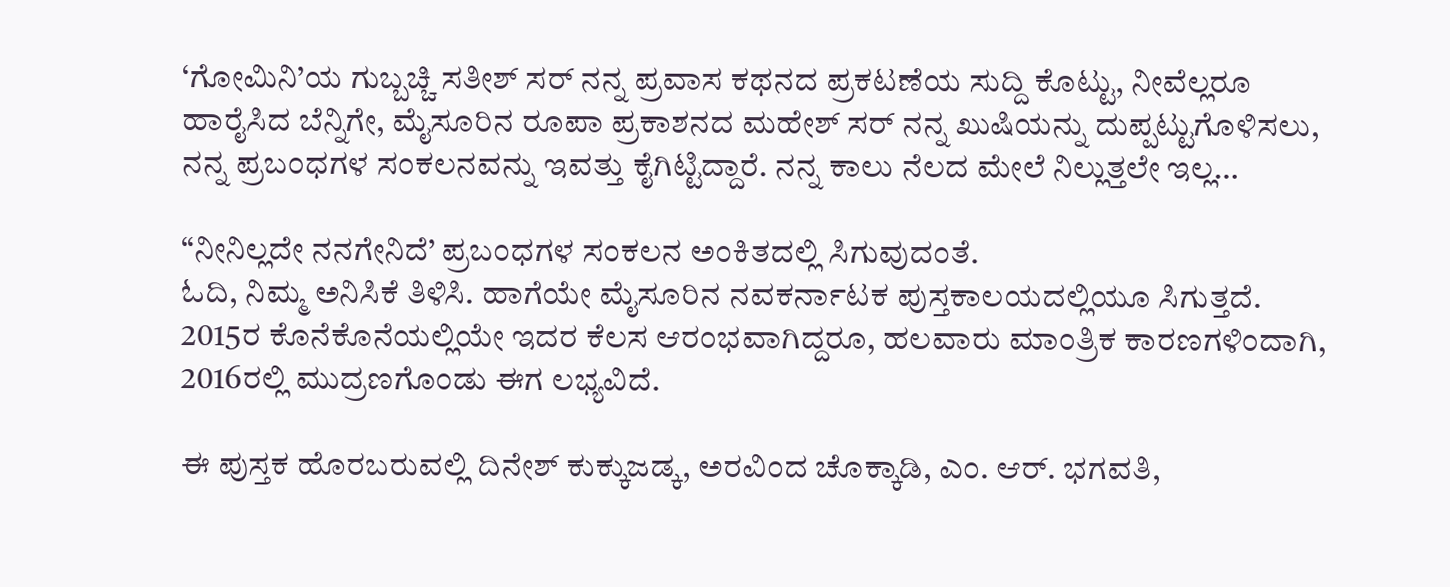‘ಗೋಮಿನಿ’ಯ ಗುಬ್ಬಚ್ಚಿ ಸತೀಶ್ ಸರ್ ನನ್ನ ಪ್ರವಾಸ ಕಥನದ ಪ್ರಕಟಣೆಯ ಸುದ್ದಿ ಕೊಟ್ಟು, ನೀವೆಲ್ಲರೂ ಹಾರೈಸಿದ ಬೆನ್ನಿಗೇ, ಮೈಸೂರಿನ ರೂಪಾ ಪ್ರಕಾಶನದ ಮಹೇಶ್ ಸರ್ ನನ್ನ ಖುಷಿಯನ್ನು ದುಪ್ಪಟ್ಟುಗೊಳಿಸಲು, ನನ್ನ ಪ್ರಬಂಧಗಳ ಸಂಕಲನವನ್ನು ಇವತ್ತು ಕೈಗಿಟ್ಟಿದ್ದಾರೆ. ನನ್ನ ಕಾಲು ನೆಲದ ಮೇಲೆ ನಿಲ್ಲುತ್ತಲೇ ಇಲ್ಲ…

“ನೀನಿಲ್ಲದೇ ನನಗೇನಿದೆ’ ಪ್ರಬಂಧಗಳ ಸಂಕಲನ ಅಂಕಿತದಲ್ಲಿ ಸಿಗುವುದಂತೆ.
ಓದಿ, ನಿಮ್ಮ ಅನಿಸಿಕೆ ತಿಳಿಸಿ. ಹಾಗೆಯೇ ಮೈಸೂರಿನ ನವಕರ್ನಾಟಕ ಪುಸ್ತಕಾಲಯದಲ್ಲಿಯೂ ಸಿಗುತ್ತದೆ.
2015ರ ಕೊನೆಕೊನೆಯಲ್ಲಿಯೇ ಇದರ ಕೆಲಸ ಆರಂಭವಾಗಿದ್ದರೂ, ಹಲವಾರು ಮಾಂತ್ರಿಕ ಕಾರಣಗಳಿಂದಾಗಿ, 2016ರಲ್ಲಿ ಮುದ್ರಣಗೊಂಡು ಈಗ ಲಭ್ಯವಿದೆ.

ಈ ಪುಸ್ತಕ ಹೊರಬರುವಲ್ಲಿ ದಿನೇಶ್ ಕುಕ್ಕುಜಡ್ಕ, ಅರವಿಂದ ಚೊಕ್ಕಾಡಿ, ಎಂ. ಆರ್. ಭಗವತಿ,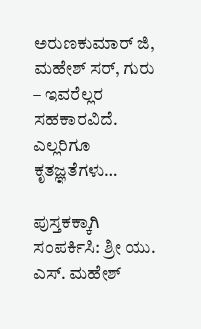ಅರುಣಕುಮಾರ್ ಜಿ, ಮಹೇಶ್ ಸರ್, ಗುರು – ಇವರೆಲ್ಲರ ಸಹಕಾರವಿದೆ. ಎಲ್ಲರಿಗೂ ಕೃತಜ್ಞತೆಗಳು…

ಪುಸ್ತಕಕ್ಕಾಗಿ ಸಂಪರ್ಕಿಸಿ: ಶ್ರೀ ಯು. ಎಸ್. ಮಹೇಶ್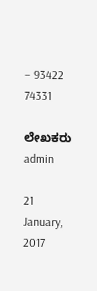– 93422 74331

ಲೇಖಕರು admin

21 January, 2017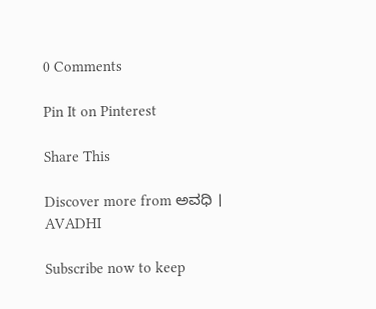0 Comments

Pin It on Pinterest

Share This

Discover more from ಅವಧಿ । AVADHI

Subscribe now to keep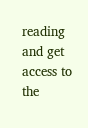reading and get access to the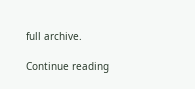full archive.

Continue reading